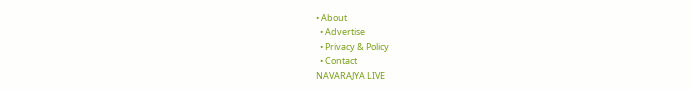• About
  • Advertise
  • Privacy & Policy
  • Contact
NAVARAJYA LIVE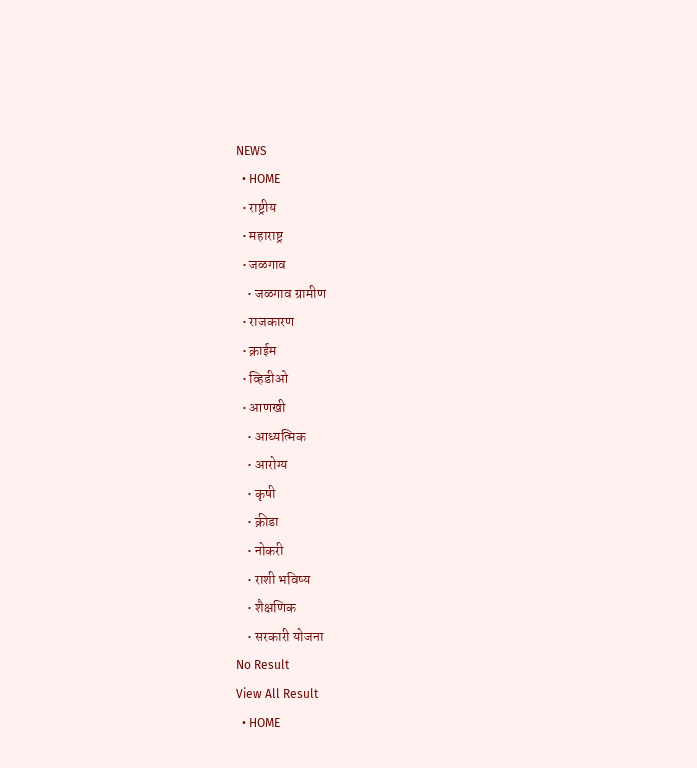NEWS
  • HOME
  • राष्ट्रीय
  • महाराष्ट्र
  • जळगाव
    • जळगाव ग्रामीण
  • राजकारण
  • क्राईम
  • व्हिडीओ
  • आणखी
    • आध्यत्मिक
    • आरोग्य
    • कृषी
    • क्रीडा
    • नोकरी
    • राशी भविष्य
    • शैक्षणिक
    • सरकारी योजना
No Result
View All Result
  • HOME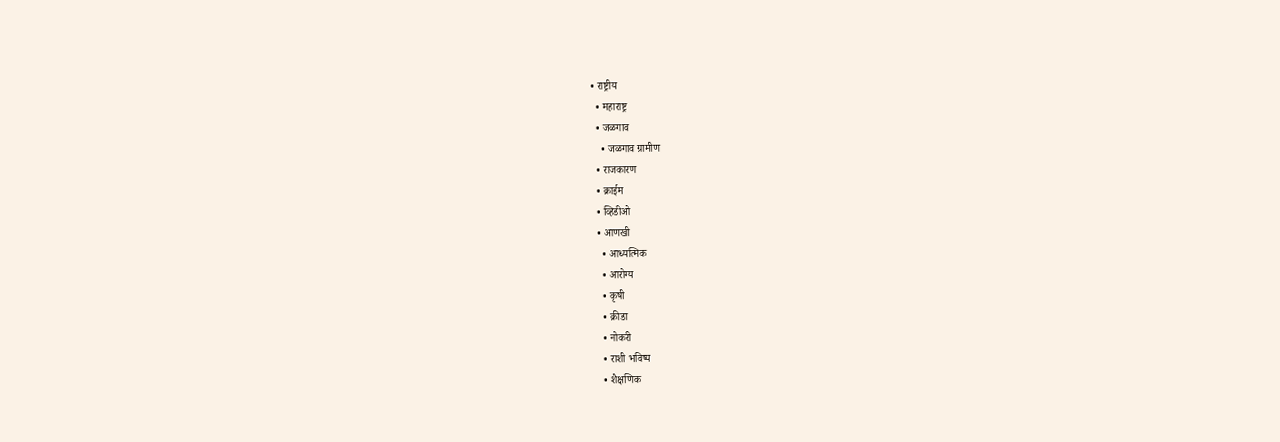• राष्ट्रीय
  • महाराष्ट्र
  • जळगाव
    • जळगाव ग्रामीण
  • राजकारण
  • क्राईम
  • व्हिडीओ
  • आणखी
    • आध्यत्मिक
    • आरोग्य
    • कृषी
    • क्रीडा
    • नोकरी
    • राशी भविष्य
    • शैक्षणिक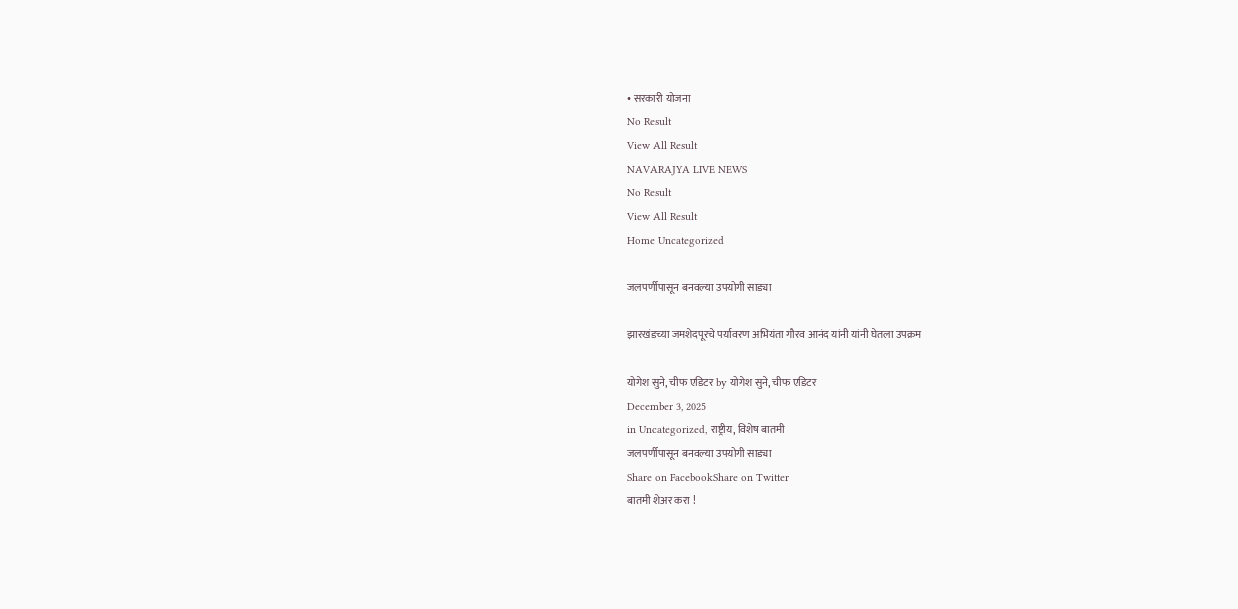• सरकारी योजना
No Result
View All Result
NAVARAJYA LIVE NEWS
No Result
View All Result
Home Uncategorized

जलपर्णीपासून बनवल्या उपयोगी साड्या

झारखंडच्या जमशेदपूरचे पर्यावरण अभियंता गौरव आनंद यांनी यांनी घेतला उपक्रम

योगेश सुने, चीफ एडिटर by योगेश सुने, चीफ एडिटर
December 3, 2025
in Uncategorized, राष्ट्रीय, विशेष बातमी
जलपर्णीपासून बनवल्या उपयोगी साड्या
Share on FacebookShare on Twitter
बातमी शेअर करा !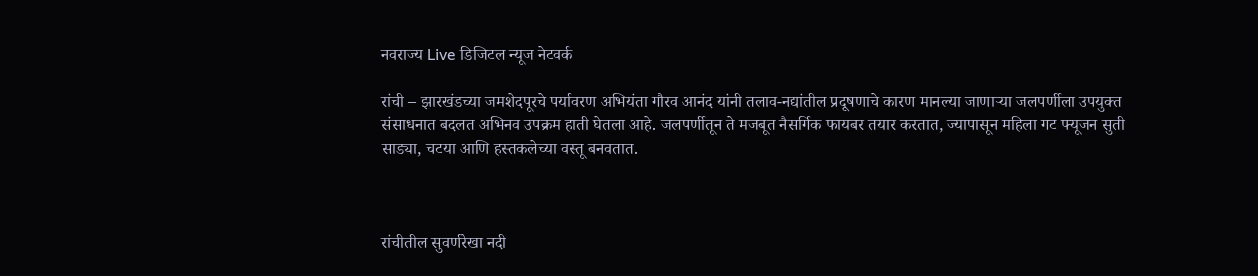नवराज्य Live डिजिटल न्यूज नेटवर्क

रांची – झारखंडच्या जमशेदपूरचे पर्यावरण अभियंता गौरव आनंद यांनी तलाव-नद्यांतील प्रदूषणाचे कारण मानल्या जाणाऱ्या जलपर्णीला उपयुक्त संसाधनात बदलत अभिनव उपक्रम हाती घेतला आहे. जलपर्णीतून ते मजबूत नैसर्गिक फायबर तयार करतात, ज्यापासून महिला गट फ्यूजन सुती साड्या, चटया आणि हस्तकलेच्या वस्तू बनवतात.



रांचीतील सुवर्णरेखा नदी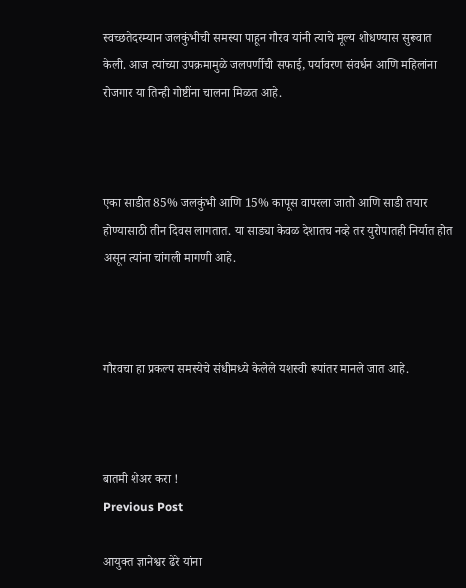स्वच्छतेदरम्यान जलकुंभीची समस्या पाहून गौरव यांनी त्याचे मूल्य शोधण्यास सुरूवात केली. आज त्यांच्या उपक्रमामुळे जलपर्णीची सफाई, पर्यावरण संवर्धन आणि महिलांना रोजगार या तिन्ही गोष्टींना चालना मिळत आहे.



एका साडीत 85% जलकुंभी आणि 15% कापूस वापरला जातो आणि साडी तयार होण्यासाठी तीन दिवस लागतात. या साड्या केवळ देशातच नव्हे तर युरोपातही निर्यात होत असून त्यांना चांगली मागणी आहे.



गौरवचा हा प्रकल्प समस्येचे संधीमध्ये केलेले यशस्वी रूपांतर मानले जात आहे.



बातमी शेअर करा !
Previous Post

आयुक्त ज्ञानेश्वर ढेरे यांना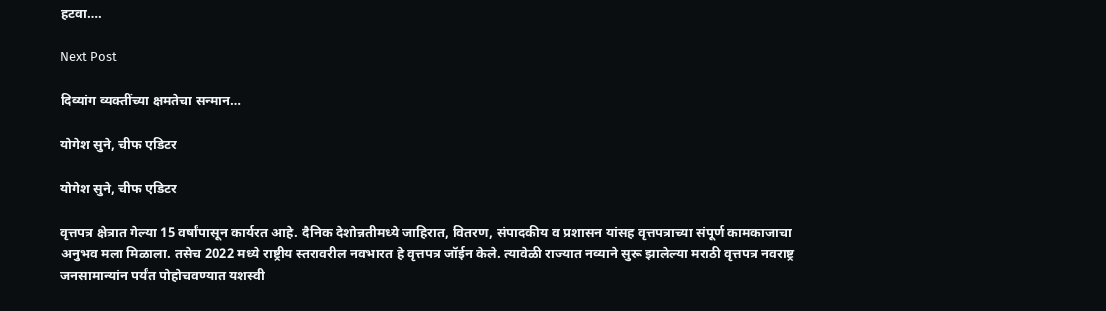हटवा….

Next Post

दिव्यांग व्यक्तींच्या क्षमतेचा सन्मान…

योगेश सुने, चीफ एडिटर

योगेश सुने, चीफ एडिटर

वृत्तपत्र क्षेत्रात गेल्या 15 वर्षांपासून कार्यरत आहे. दैनिक देशोन्नतीमध्ये जाहिरात, वितरण, संपादकीय व प्रशासन यांसह वृत्तपत्राच्या संपूर्ण कामकाजाचा अनुभव मला मिळाला. तसेच 2022 मध्ये राष्ट्रीय स्तरावरील नवभारत हे वृत्तपत्र जॉईन केले. त्यावेळी राज्यात नव्याने सुरू झालेल्या मराठी वृत्तपत्र नवराष्ट्र जनसामान्यांन पर्यंत पोहोचवण्यात यशस्वी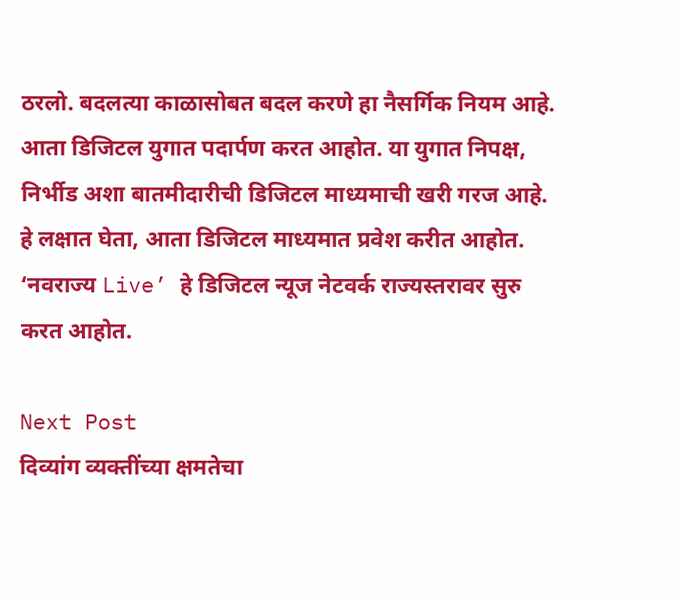ठरलो. बदलत्या काळासोबत बदल करणे हा नैसर्गिक नियम आहे. आता डिजिटल युगात पदार्पण करत आहोत. या युगात निपक्ष, निर्भीड अशा बातमीदारीची डिजिटल माध्यमाची खरी गरज आहे. हे लक्षात घेता, आता डिजिटल माध्यमात प्रवेश करीत आहोत. ‘नवराज्य Live’ हे डिजिटल न्यूज नेटवर्क राज्यस्तरावर सुरु करत आहोत.

Next Post
दिव्यांग व्यक्तींच्या क्षमतेचा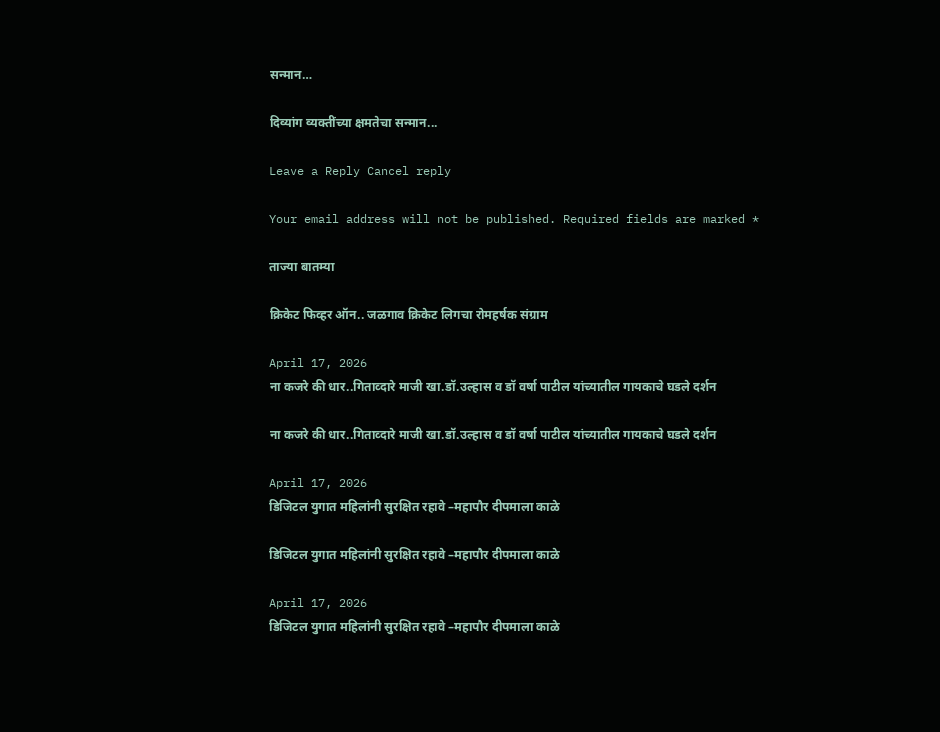सन्मान…

दिव्यांग व्यक्तींच्या क्षमतेचा सन्मान...

Leave a Reply Cancel reply

Your email address will not be published. Required fields are marked *

ताज्या बातम्या

क्रिकेट फिव्हर ऑन.. जळगाव क्रिकेट लिगचा रोमहर्षक संग्राम

April 17, 2026
ना कजरे की धार..गिताव्दारे माजी खा.डॉ.उल्हास व डॉ वर्षा पाटील यांच्यातील गायकाचे घडले दर्शन

ना कजरे की धार..गिताव्दारे माजी खा.डॉ.उल्हास व डॉ वर्षा पाटील यांच्यातील गायकाचे घडले दर्शन

April 17, 2026
डिजिटल युगात महिलांनी सुरक्षित रहावे –महापौर दीपमाला काळे

डिजिटल युगात महिलांनी सुरक्षित रहावे –महापौर दीपमाला काळे

April 17, 2026
डिजिटल युगात महिलांनी सुरक्षित रहावे –महापौर दीपमाला काळे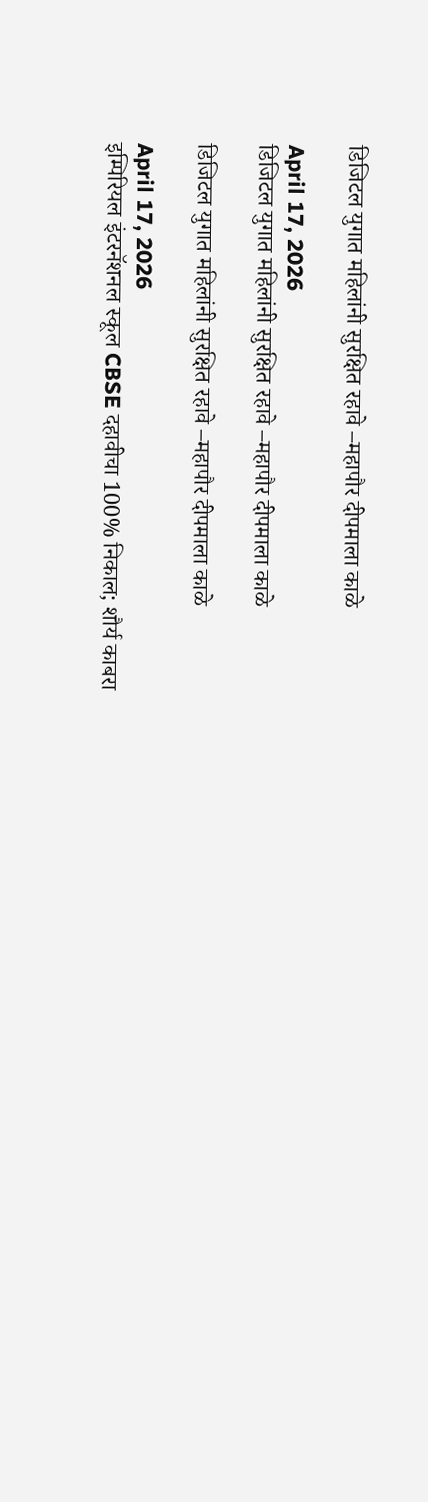डिजिटल युगात महिलांनी सुरक्षित रहावे –महापौर दीपमाला काळे

April 17, 2026
डिजिटल युगात महिलांनी सुरक्षित रहावे –महापौर दीपमाला काळे

डिजिटल युगात महिलांनी सुरक्षित रहावे –महापौर दीपमाला काळे

April 17, 2026
इम्पिरियल इंटरनॅशनल स्कूल CBSE दहावीचा 100% निकाल; शौर्य काबरा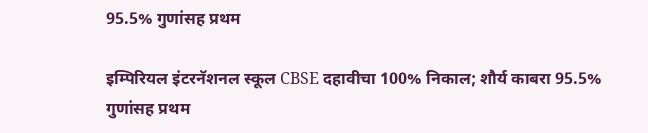95.5% गुणांसह प्रथम

इम्पिरियल इंटरनॅशनल स्कूल CBSE दहावीचा 100% निकाल; शौर्य काबरा 95.5% गुणांसह प्रथम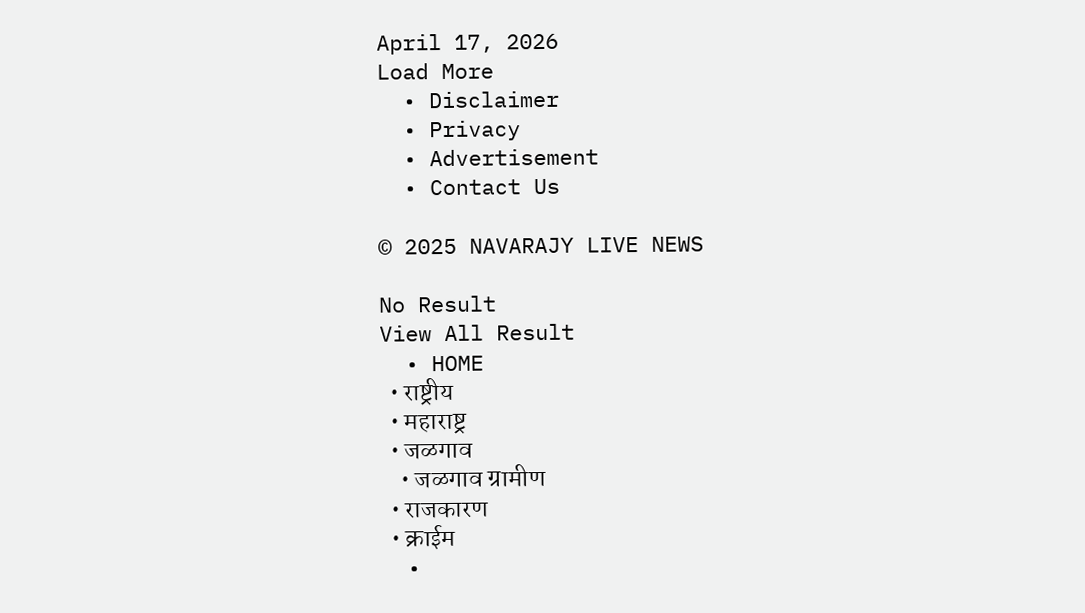April 17, 2026
Load More
  • Disclaimer
  • Privacy
  • Advertisement
  • Contact Us

© 2025 NAVARAJY LIVE NEWS

No Result
View All Result
  • HOME
  • राष्ट्रीय
  • महाराष्ट्र
  • जळगाव
    • जळगाव ग्रामीण
  • राजकारण
  • क्राईम
  •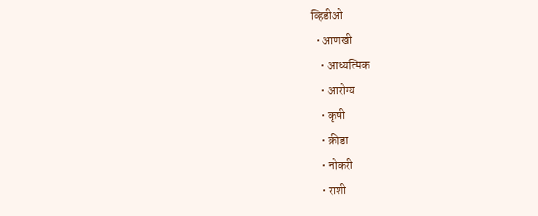व्हिडीओ
  • आणखी
    • आध्यत्मिक
    • आरोग्य
    • कृषी
    • क्रीडा
    • नोकरी
    • राशी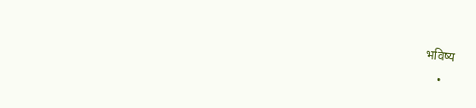भविष्य
    •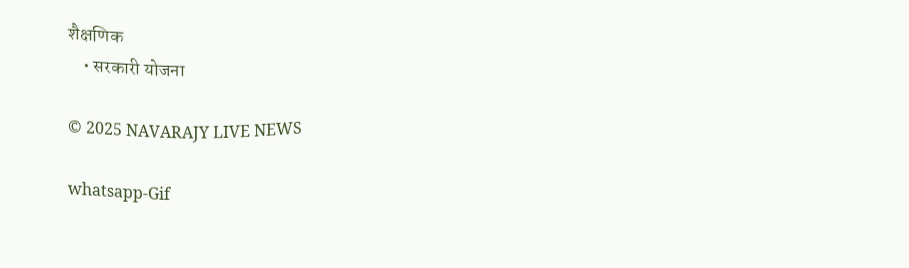शैक्षणिक
    • सरकारी योजना

© 2025 NAVARAJY LIVE NEWS

whatsapp-Gif